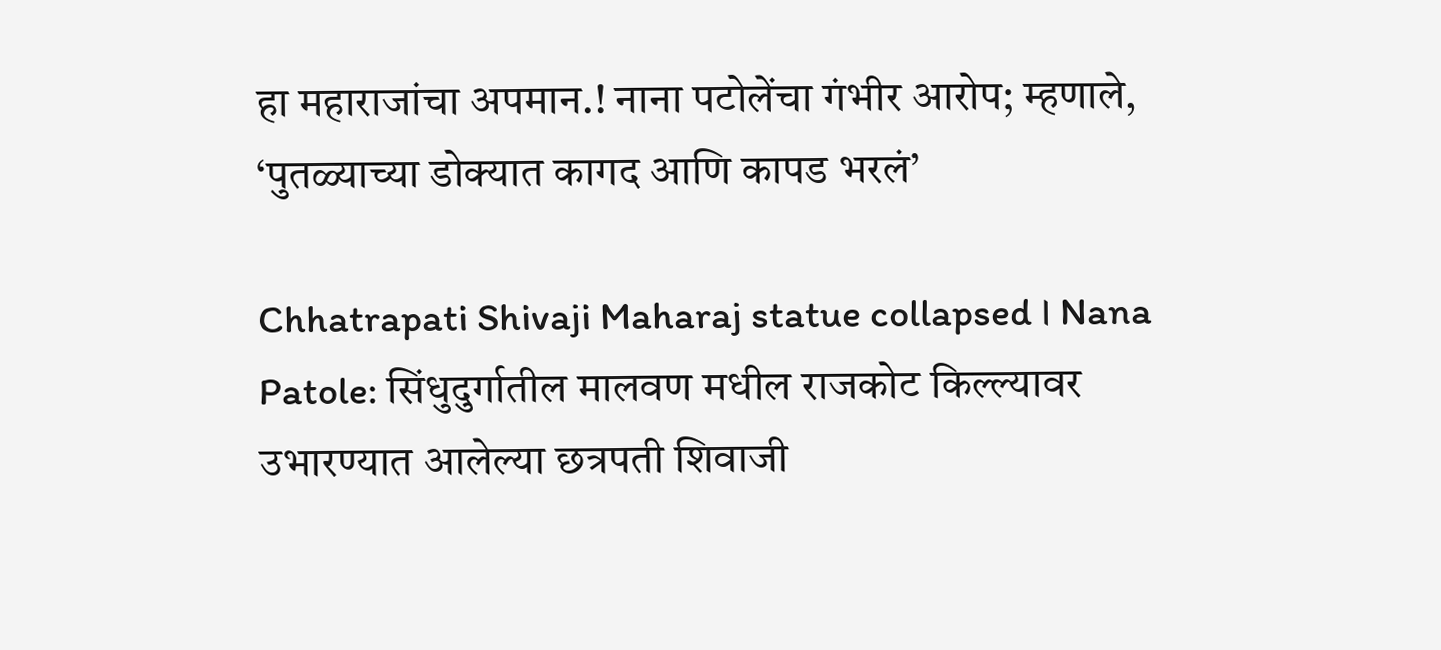हा महाराजांचा अपमान.! नाना पटोलेंचा गंभीर आरोप; म्हणाले, ‘पुतळ्याच्या डोक्यात कागद आणि कापड भरलं’

Chhatrapati Shivaji Maharaj statue collapsed । Nana Patole: सिंधुदुर्गातील मालवण मधील राजकोट किल्ल्यावर उभारण्यात आलेल्या छत्रपती शिवाजी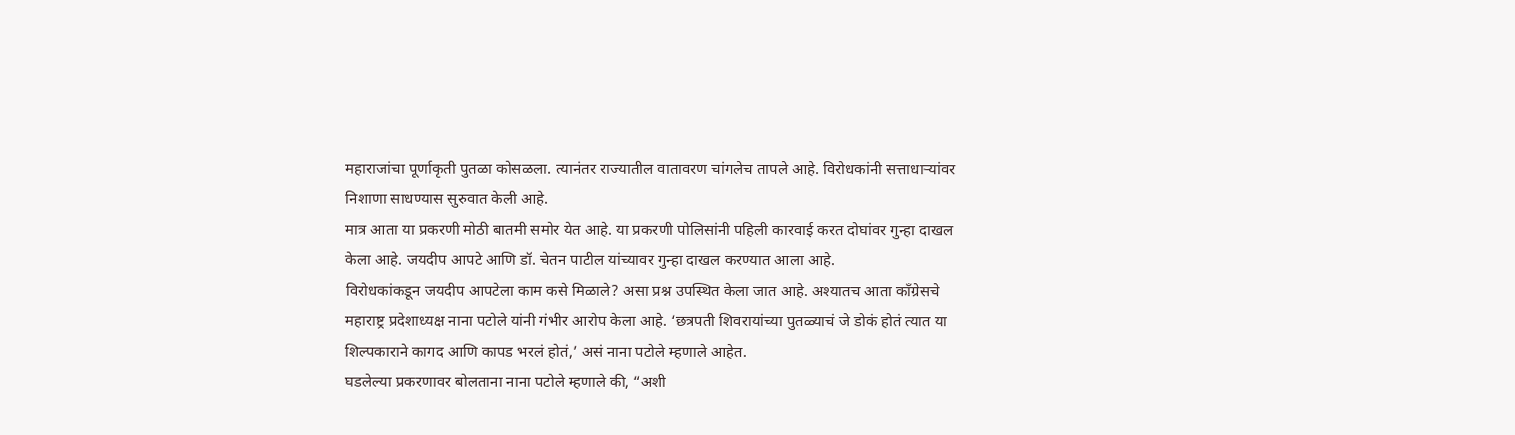महाराजांचा पूर्णाकृती पुतळा कोसळला. त्यानंतर राज्यातील वातावरण चांगलेच तापले आहे. विरोधकांनी सत्ताधाऱ्यांवर निशाणा साधण्यास सुरुवात केली आहे.
मात्र आता या प्रकरणी मोठी बातमी समोर येत आहे. या प्रकरणी पोलिसांनी पहिली कारवाई करत दोघांवर गुन्हा दाखल केला आहे. जयदीप आपटे आणि डॉ. चेतन पाटील यांच्यावर गुन्हा दाखल करण्यात आला आहे.
विरोधकांकडून जयदीप आपटेला काम कसे मिळाले? असा प्रश्न उपस्थित केला जात आहे. अश्यातच आता काँग्रेसचे महाराष्ट्र प्रदेशाध्यक्ष नाना पटोले यांनी गंभीर आरोप केला आहे. ‘छत्रपती शिवरायांच्या पुतळ्याचं जे डोकं होतं त्यात या शिल्पकाराने कागद आणि कापड भरलं होतं,’ असं नाना पटोले म्हणाले आहेत.
घडलेल्या प्रकरणावर बोलताना नाना पटोले म्हणाले की, “अशी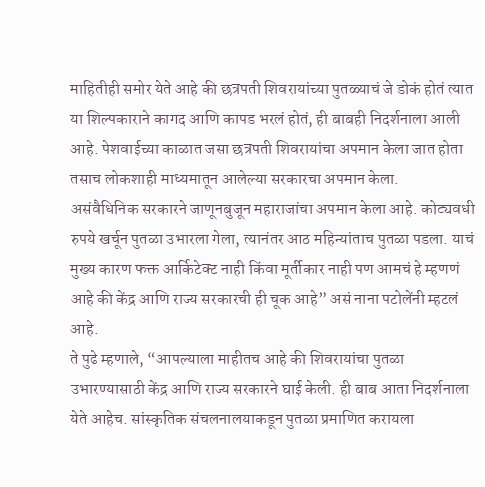माहितीही समोर येते आहे की छत्रपती शिवरायांच्या पुतळ्याचं जे डोकं होतं त्यात या शिल्पकाराने कागद आणि कापड भरलं होतं, ही बाबही निदर्शनाला आली आहे. पेशवाईच्या काळात जसा छत्रपती शिवरायांचा अपमान केला जात होता तसाच लोकशाही माध्यमातून आलेल्या सरकारचा अपमान केला.
असंवैधिनिक सरकारने जाणूनबुजून महाराजांचा अपमान केला आहे. कोट्यवधी रुपये खर्चून पुतळा उभारला गेला, त्यानंतर आठ महिन्यांताच पुतळा पडला. याचं मुख्य कारण फक्त आर्किटेक्ट नाही किंवा मूर्तीकार नाही पण आमचं हे म्हणणं आहे की केंद्र आणि राज्य सरकारची ही चूक आहे” असं नाना पटोलेंनी म्हटलं आहे.
ते पुढे म्हणाले, “आपल्याला माहीतच आहे की शिवरायांचा पुतळा उभारण्यासाठी केंद्र आणि राज्य सरकारने घाई केली. ही बाब आता निदर्शनाला येते आहेच. सांस्कृतिक संचलनालयाकडून पुतळा प्रमाणित करायला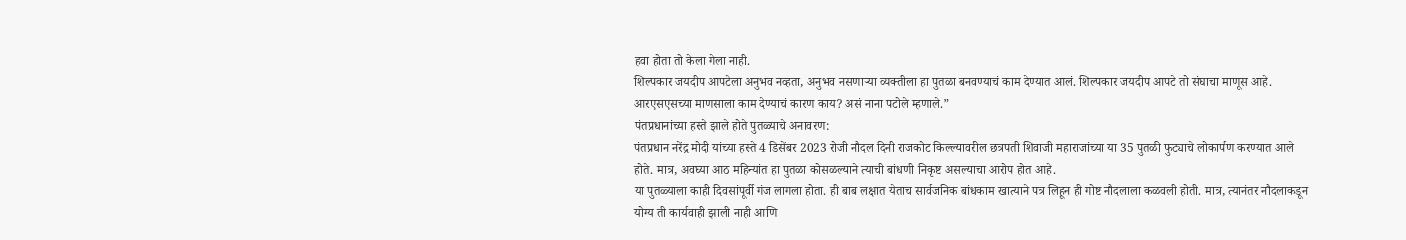हवा होता तो केला गेला नाही.
शिल्पकार जयदीप आपटेला अनुभव नव्हता, अनुभव नसणाऱ्या व्यक्तीला हा पुतळा बनवण्याचं काम देण्यात आलं. शिल्पकार जयदीप आपटे तो संघाचा माणूस आहे. आरएसएसच्या माणसाला काम देण्याचं कारण काय? असं नाना पटोले म्हणाले.”
पंतप्रधानांच्या हस्ते झाले होते पुतळ्याचे अनावरण:
पंतप्रधान नरेंद्र मोदी यांच्या हस्ते 4 डिसेंबर 2023 रोजी नौदल दिनी राजकोट किल्ल्यावरील छत्रपती शिवाजी महाराजांच्या या 35 पुतळी फुट्याचे लोकार्पण करण्यात आले होते. मात्र, अवघ्या आठ महिन्यांत हा पुतळा कोसळल्याने त्याची बांधणी निकृष्ट असल्याचा आरोप होत आहे.
या पुतळ्याला काही दिवसांपूर्वी गंज लागला होता. ही बाब लक्षात येताच सार्वजनिक बांधकाम खात्याने पत्र लिहून ही गोष्ट नौदलाला कळवली होती. मात्र, त्यानंतर नौदलाकडून योग्य ती कार्यवाही झाली नाही आणि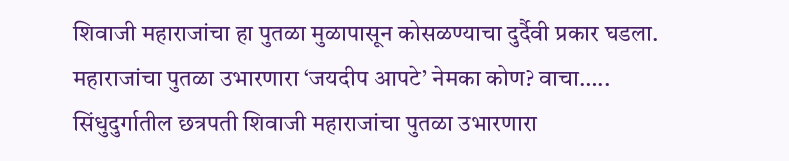शिवाजी महाराजांचा हा पुतळा मुळापासून कोसळण्याचा दुर्दैवी प्रकार घडला.
महाराजांचा पुतळा उभारणारा ‘जयदीप आपटे’ नेमका कोण? वाचा…..
सिंधुदुर्गातील छत्रपती शिवाजी महाराजांचा पुतळा उभारणारा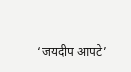‘जयदीप आपटे’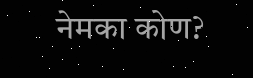नेमका कोण?